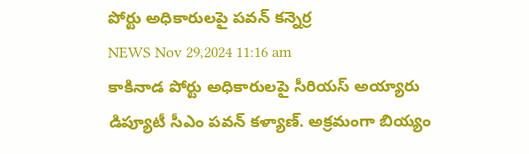పోర్టు అధికారులపై పవన్ కన్నెర్ర
NEWS Nov 29,2024 11:16 am
కాకినాడ పోర్టు అధికారులపై సీరియస్ అయ్యారు డిప్యూటీ సీఎం పవన్ కళ్యాణ్. అక్రమంగా బియ్యం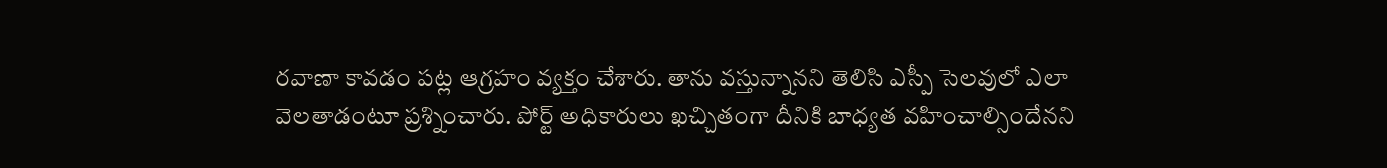రవాణా కావడం పట్ల ఆగ్రహం వ్యక్తం చేశారు. తాను వస్తున్నానని తెలిసి ఎస్పీ సెలవులో ఎలా వెలతాడంటూ ప్రశ్నించారు. పోర్ట్ అధికారులు ఖచ్చితంగా దీనికి బాధ్యత వహించాల్సిందేనని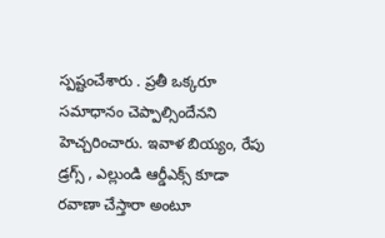స్పష్టంచేశారు . ప్రతీ ఒక్కరూ సమాధానం చెప్పాల్సిందేనని హెచ్చరించారు. ఇవాళ బియ్యం, రేపు డ్రగ్స్ , ఎల్లుండి ఆర్డీఎక్స్ కూడా రవాణా చేస్తారా అంటూ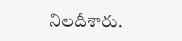నిలదీశారు.